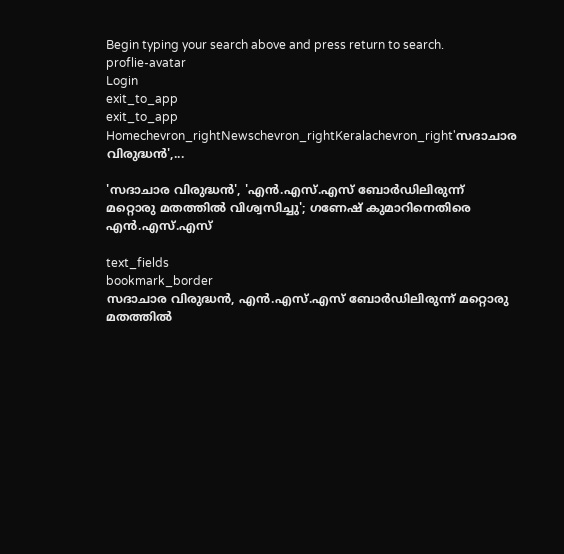Begin typing your search above and press return to search.
proflie-avatar
Login
exit_to_app
exit_to_app
Homechevron_rightNewschevron_rightKeralachevron_right'സദാചാര വിരുദ്ധൻ',...

'സദാചാര വിരുദ്ധൻ', 'എൻ.എസ്.എസ് ബോർഡിലിരുന്ന് മറ്റൊരു മതത്തിൽ വിശ്വസിച്ചു'; ഗണേഷ് കുമാറിനെതിരെ എൻ.എസ്.എസ്

text_fields
bookmark_border
സദാചാര വിരുദ്ധൻ, എൻ.എസ്.എസ് ബോർഡിലിരുന്ന് മറ്റൊരു മതത്തിൽ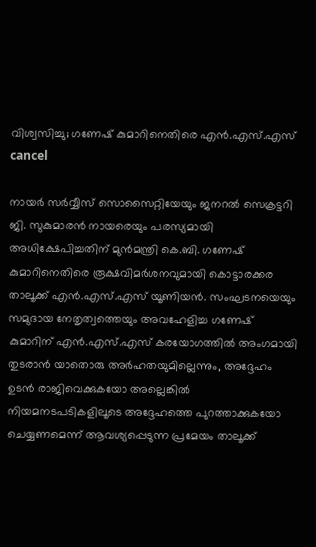വിശ്വസിച്ചു; ഗണേഷ് കുമാറിനെതിരെ എൻ.എസ്.എസ്
cancel

നായർ സർവ്വീസ് സൊസൈറ്റിയേയും ജനറൽ സെക്രട്ടറി ജി. സുകുമാരൻ നായരെയും പരസ്യമായി അധിക്ഷേപിച്ചതിന് മുൻമന്ത്രി കെ.ബി. ഗണേഷ് കുമാറിനെതിരെ രൂക്ഷവിമർശനവുമായി കൊട്ടാരക്കര താലൂക്ക് എൻ.എസ്.എസ് യൂണിയൻ. സംഘടനയെയും സമുദായ നേതൃത്വത്തെയും അവഹേളിച്ച ഗണേഷ് കുമാറിന് എൻ.എസ്.എസ് കരയോഗത്തിൽ അംഗമായി തുടരാൻ യാതൊരു അർഹതയുമില്ലെന്നും, അദ്ദേഹം ഉടൻ രാജിവെക്കുകയോ അല്ലെങ്കിൽ നിയമനടപടികളിലൂടെ അദ്ദേഹത്തെ പുറത്താക്കുകയോ ചെയ്യണമെന്ന് ആവശ്യപ്പെടുന്ന പ്രമേയം താലൂക്ക്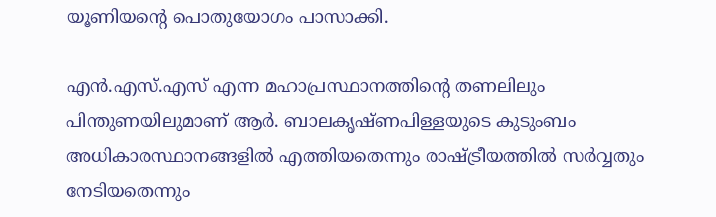യൂണിയന്റെ പൊതുയോഗം പാസാക്കി.

എൻ.എസ്.എസ് എന്ന മഹാപ്രസ്ഥാനത്തിന്റെ തണലിലും പിന്തുണയിലുമാണ് ആർ. ബാലകൃഷ്ണപിള്ളയുടെ കുടുംബം അധികാരസ്ഥാനങ്ങളിൽ എത്തിയതെന്നും രാഷ്ട്രീയത്തിൽ സർവ്വതും നേടിയതെന്നും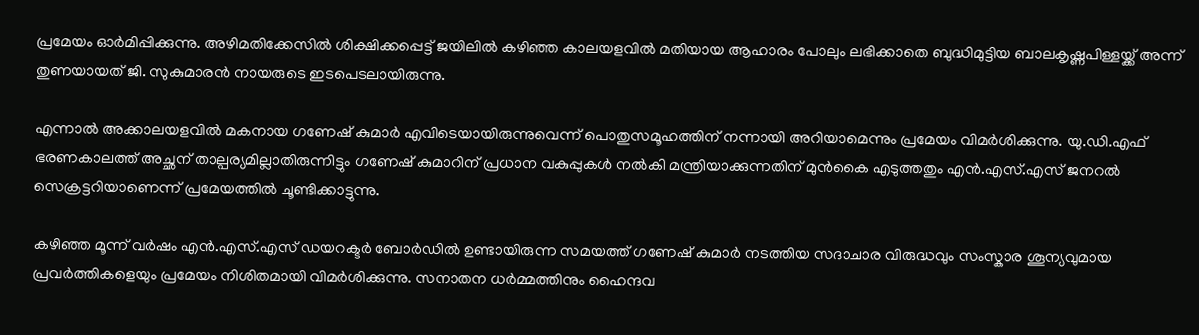പ്രമേയം ഓർമിപ്പിക്കുന്നു. അഴിമതിക്കേസിൽ ശിക്ഷിക്കപ്പെട്ട് ജയിലിൽ കഴിഞ്ഞ കാലയളവിൽ മതിയായ ആഹാരം പോലും ലഭിക്കാതെ ബുദ്ധിമുട്ടിയ ബാലകൃഷ്ണപിള്ളയ്ക്ക് അന്ന് തുണയായത് ജി. സുകുമാരൻ നായരുടെ ഇടപെടലായിരുന്നു.

എന്നാൽ അക്കാലയളവിൽ മകനായ ഗണേഷ് കുമാർ എവിടെയായിരുന്നുവെന്ന് പൊതുസമൂഹത്തിന് നന്നായി അറിയാമെന്നും പ്രമേയം വിമർശിക്കുന്നു. യു.ഡി.എഫ് ഭരണകാലത്ത് അച്ഛന് താല്പര്യമില്ലാതിരുന്നിട്ടും ഗണേഷ് കുമാറിന് പ്രധാന വകുപ്പുകൾ നൽകി മന്ത്രിയാക്കുന്നതിന് മുൻകൈ എടുത്തതും എൻ.എസ്.എസ് ജനറൽ സെക്രട്ടറിയാണെന്ന് പ്രമേയത്തിൽ ചൂണ്ടിക്കാട്ടുന്നു.

കഴിഞ്ഞ മൂന്ന് വർഷം എൻ.എസ്.എസ് ഡയറക്ടർ ബോർഡിൽ ഉണ്ടായിരുന്ന സമയത്ത് ഗണേഷ് കുമാർ നടത്തിയ സദാചാര വിരുദ്ധവും സംസ്കാര ശൂന്യവുമായ പ്രവർത്തികളെയും പ്രമേയം നിശിതമായി വിമർശിക്കുന്നു. സനാതന ധർമ്മത്തിനും ഹൈന്ദവ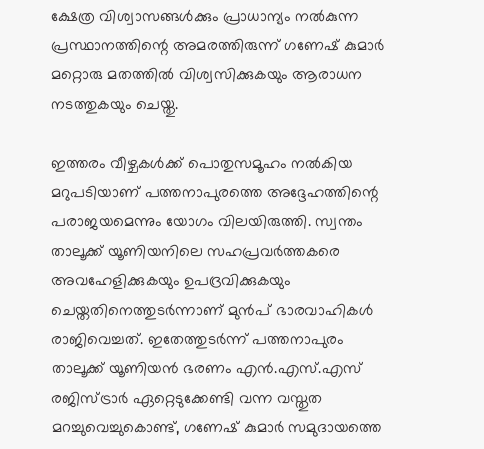ക്ഷേത്ര വിശ്വാസങ്ങൾക്കും പ്രാധാന്യം നൽകുന്ന പ്രസ്ഥാനത്തിന്റെ അമരത്തിരുന്ന് ഗണേഷ് കുമാർ മറ്റൊരു മതത്തിൽ വിശ്വസിക്കുകയും ആരാധന നടത്തുകയും ചെയ്തു.

ഇത്തരം വീഴ്ചകൾക്ക് പൊതുസമൂഹം നൽകിയ മറുപടിയാണ് പത്തനാപുരത്തെ അദ്ദേഹത്തിന്റെ പരാജയമെന്നും യോഗം വിലയിരുത്തി. സ്വന്തം താലൂക്ക് യൂണിയനിലെ സഹപ്രവർത്തകരെ അവഹേളിക്കുകയും ഉപദ്രവിക്കുകയും ചെയ്തതിനെത്തുടർന്നാണ് മുൻപ് ഭാരവാഹികൾ രാജിവെച്ചത്. ഇതേത്തുടർന്ന് പത്തനാപുരം താലൂക്ക് യൂണിയൻ ഭരണം എൻ.എസ്.എസ് രജിസ്ട്രാർ ഏറ്റെടുക്കേണ്ടി വന്ന വസ്തുത മറച്ചുവെച്ചുകൊണ്ട്, ഗണേഷ് കുമാർ സമുദായത്തെ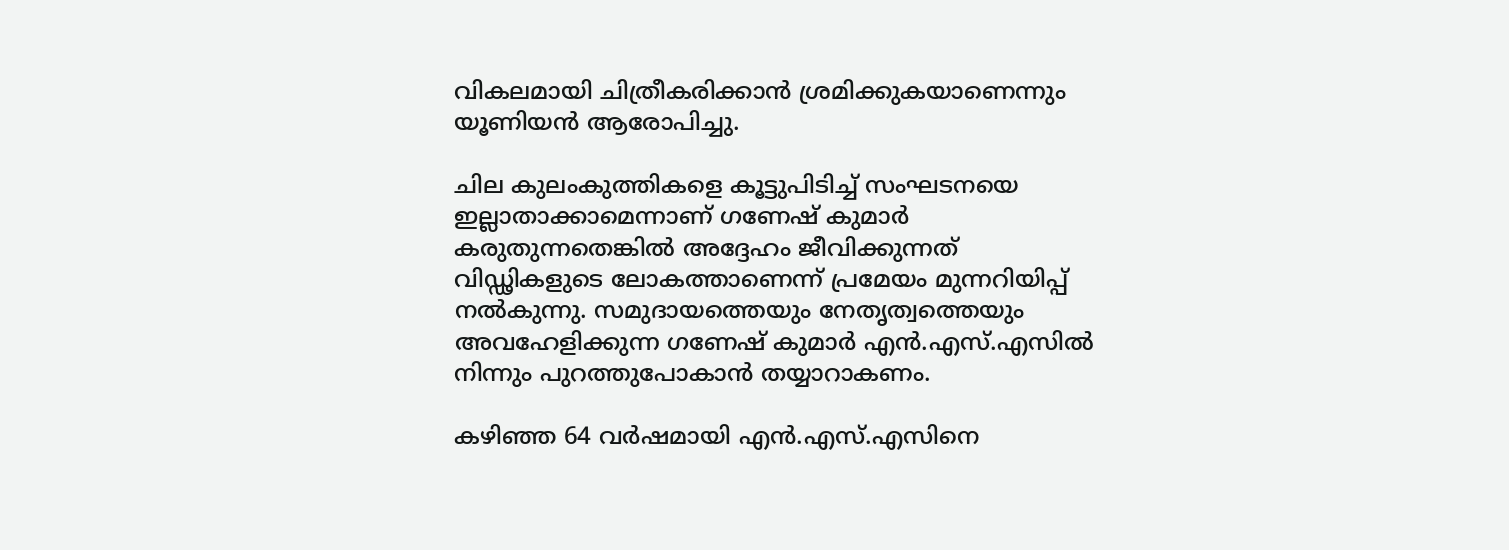വികലമായി ചിത്രീകരിക്കാൻ ശ്രമിക്കുകയാണെന്നും യൂണിയൻ ആരോപിച്ചു.

ചില കുലംകുത്തികളെ കൂട്ടുപിടിച്ച് സംഘടനയെ ഇല്ലാതാക്കാമെന്നാണ് ഗണേഷ് കുമാർ കരുതുന്നതെങ്കിൽ അദ്ദേഹം ജീവിക്കുന്നത് വിഡ്ഢികളുടെ ലോകത്താണെന്ന് പ്രമേയം മുന്നറിയിപ്പ് നൽകുന്നു. സമുദായത്തെയും നേതൃത്വത്തെയും അവഹേളിക്കുന്ന ഗണേഷ് കുമാർ എൻ.എസ്.എസിൽ നിന്നും പുറത്തുപോകാൻ തയ്യാറാകണം.

കഴിഞ്ഞ 64 വർഷമായി എൻ.എസ്.എസിനെ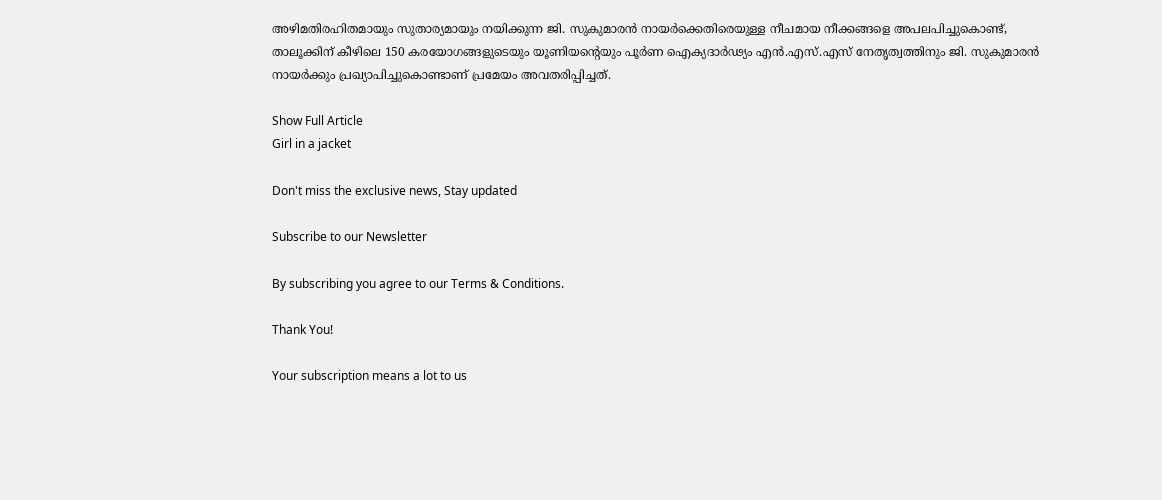അഴിമതിരഹിതമായും സുതാര്യമായും നയിക്കുന്ന ജി. സുകുമാരൻ നായർക്കെതിരെയുള്ള നീചമായ നീക്കങ്ങളെ അപലപിച്ചുകൊണ്ട്, താലൂക്കിന് കീഴിലെ 150 കരയോഗങ്ങളുടെയും യൂണിയൻ്റെയും പൂർണ ഐക്യദാർഢ്യം എൻ.എസ്.എസ് നേതൃത്വത്തിനും ജി. സുകുമാരൻ നായർക്കും പ്രഖ്യാപിച്ചുകൊണ്ടാണ് പ്രമേയം അവതരിപ്പിച്ചത്.

Show Full Article
Girl in a jacket

Don't miss the exclusive news, Stay updated

Subscribe to our Newsletter

By subscribing you agree to our Terms & Conditions.

Thank You!

Your subscription means a lot to us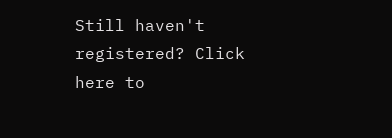Still haven't registered? Click here to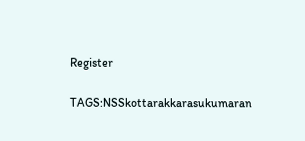Register

TAGS:NSSkottarakkarasukumaran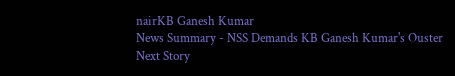nairKB Ganesh Kumar
News Summary - NSS Demands KB Ganesh Kumar's Ouster
Next Story